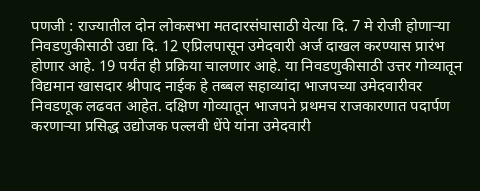पणजी : राज्यातील दोन लोकसभा मतदारसंघासाठी येत्या दि. 7 मे रोजी होणाऱ्या निवडणुकीसाठी उद्या दि. 12 एप्रिलपासून उमेदवारी अर्ज दाखल करण्यास प्रारंभ होणार आहे. 19 पर्यंत ही प्रक्रिया चालणार आहे. या निवडणुकीसाठी उत्तर गोव्यातून विद्यमान खासदार श्रीपाद नाईक हे तब्बल सहाव्यांदा भाजपच्या उमेदवारीवर निवडणूक लढवत आहेत. दक्षिण गोव्यातून भाजपने प्रथमच राजकारणात पदार्पण करणाऱ्या प्रसिद्ध उद्योजक पल्लवी धेंपे यांना उमेदवारी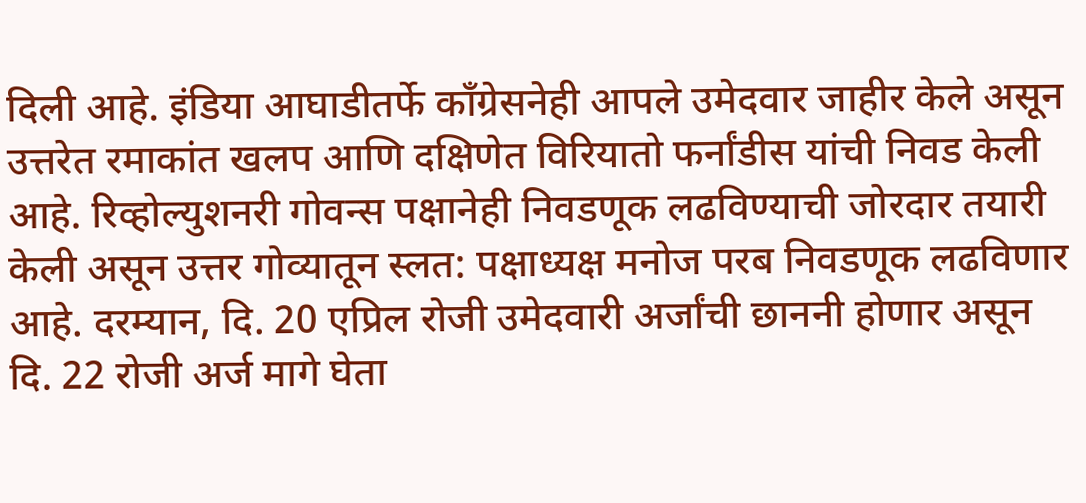दिली आहे. इंडिया आघाडीतर्फे काँग्रेसनेही आपले उमेदवार जाहीर केले असून उत्तरेत रमाकांत खलप आणि दक्षिणेत विरियातो फर्नांडीस यांची निवड केली आहे. रिव्होल्युशनरी गोवन्स पक्षानेही निवडणूक लढविण्याची जोरदार तयारी केली असून उत्तर गोव्यातून स्लत: पक्षाध्यक्ष मनोज परब निवडणूक लढविणार आहे. दरम्यान, दि. 20 एप्रिल रोजी उमेदवारी अर्जांची छाननी होणार असून दि. 22 रोजी अर्ज मागे घेता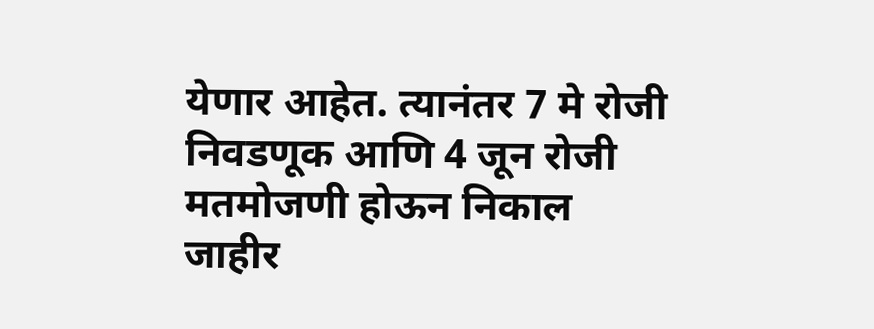येणार आहेत. त्यानंतर 7 मे रोजी निवडणूक आणि 4 जून रोजी मतमोजणी होऊन निकाल जाहीर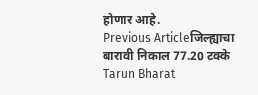होणार आहे.
Previous Articleजिल्ह्याचा बारावी निकाल 77.20 टक्के
Tarun Bharat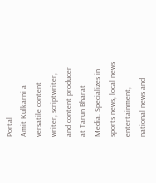Portal
Amit Kulkarni a versatile content writer, scriptwriter, and content producer at Tarun Bharat Media. Specializes in sports news, local news entertainment, national news and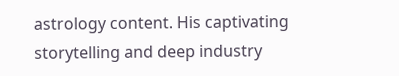astrology content. His captivating storytelling and deep industry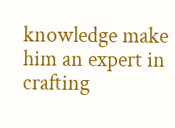knowledge make him an expert in crafting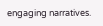engaging narratives.